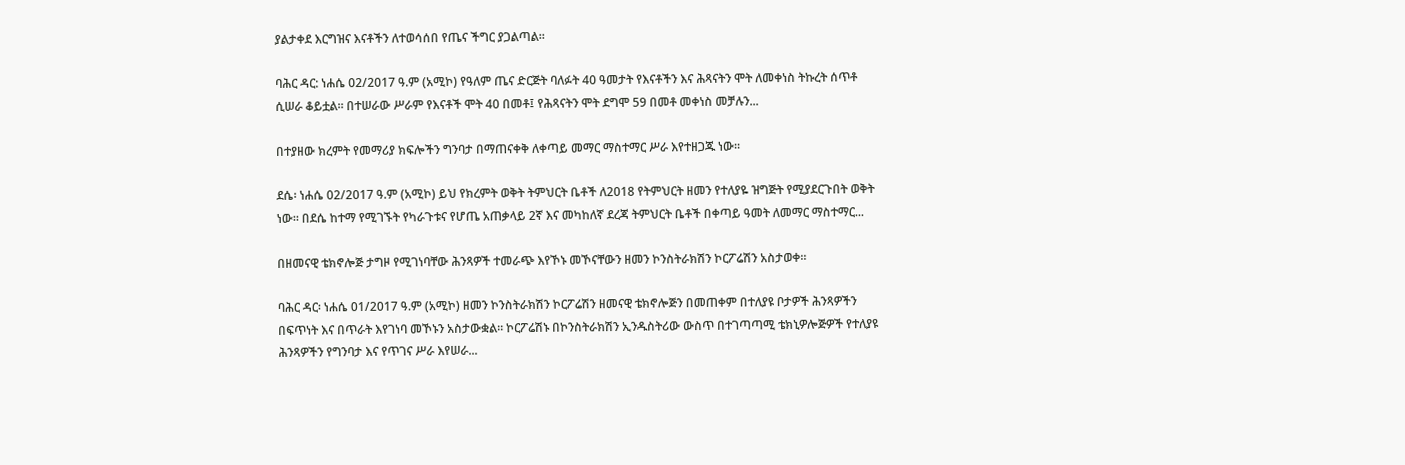ያልታቀደ እርግዝና እናቶችን ለተወሳሰበ የጤና ችግር ያጋልጣል።

ባሕር ዳር: ነሐሴ 02/2017 ዓ.ም (አሚኮ) የዓለም ጤና ድርጅት ባለፉት 40 ዓመታት የእናቶችን እና ሕጻናትን ሞት ለመቀነስ ትኩረት ሰጥቶ ሲሠራ ቆይቷል። በተሠራው ሥራም የእናቶች ሞት 40 በመቶ፤ የሕጻናትን ሞት ደግሞ 59 በመቶ መቀነስ መቻሉን...

በተያዘው ክረምት የመማሪያ ክፍሎችን ግንባታ በማጠናቀቅ ለቀጣይ መማር ማስተማር ሥራ እየተዘጋጁ ነው።

ደሴ፡ ነሐሴ 02/2017 ዓ.ም (አሚኮ) ይህ የክረምት ወቅት ትምህርት ቤቶች ለ2018 የትምህርት ዘመን የተለያዬ ዝግጅት የሚያደርጉበት ወቅት ነው። በደሴ ከተማ የሚገኙት የካራጉቱና የሆጤ አጠቃላይ 2ኛ እና መካከለኛ ደረጃ ትምህርት ቤቶች በቀጣይ ዓመት ለመማር ማስተማር...

በዘመናዊ ቴክኖሎጅ ታግዞ የሚገነባቸው ሕንጻዎች ተመራጭ እየኾኑ መኾናቸውን ዘመን ኮንስትራክሽን ኮርፖሬሽን አስታወቀ።

ባሕር ዳር፡ ነሐሴ 01/2017 ዓ.ም (አሚኮ) ዘመን ኮንስትራክሽን ኮርፖሬሽን ዘመናዊ ቴክኖሎጅን በመጠቀም በተለያዩ ቦታዎች ሕንጻዎችን በፍጥነት እና በጥራት እየገነባ መኾኑን አስታውቋል። ኮርፖሬሽኑ በኮንስትራክሽን ኢንዱስትሪው ውስጥ በተገጣጣሚ ቴክኒዎሎጅዎች የተለያዩ ሕንጻዎችን የግንባታ እና የጥገና ሥራ እየሠራ...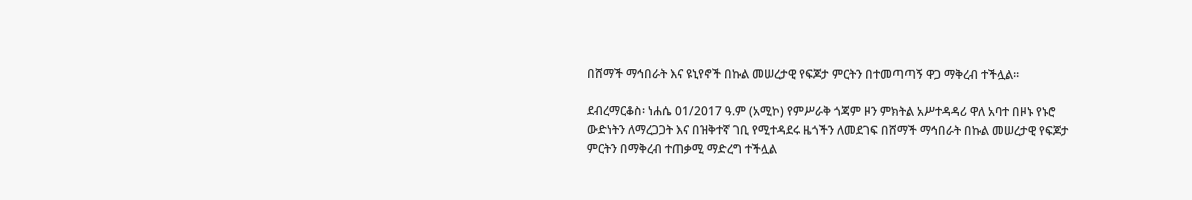በሸማች ማኅበራት እና ዩኒየኖች በኩል መሠረታዊ የፍጆታ ምርትን በተመጣጣኝ ዋጋ ማቅረብ ተችሏል፡፡

ደብረማርቆስ፡ ነሐሴ 01/2017 ዓ.ም (አሚኮ) የምሥራቅ ጎጃም ዞን ምክትል አሥተዳዳሪ ዋለ አባተ በዞኑ የኑሮ ውድነትን ለማረጋጋት እና በዝቅተኛ ገቢ የሚተዳደሩ ዜጎችን ለመደገፍ በሸማች ማኅበራት በኩል መሠረታዊ የፍጆታ ምርትን በማቅረብ ተጠቃሚ ማድረግ ተችሏል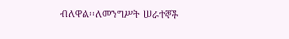ብለዋል፡፡ለመንግሥት ሠራተኞች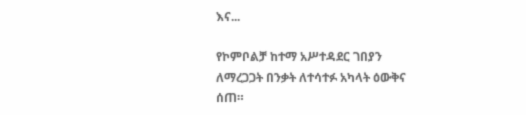እና...

የኮምቦልቻ ከተማ አሥተዳደር ገበያን ለማረጋጋት በንቃት ለተሳተፉ አካላት ዕውቅና ሰጠ።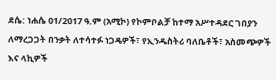ደሴ: ነሐሴ 01/2017 ዓ.ም (አሚኮ) የኮምቦልቻ ከተማ አሥተዳደር ገበያን ለማረጋጋት በንቃት ለተሳተፉ ነጋዴዎች፣ የኢንዱስትሪ ባለቤቶች፣ አስመጭዎች እና ላኪዎች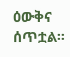ዕውቅና ሰጥቷል።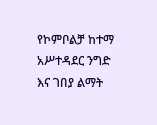የኮምቦልቻ ከተማ አሥተዳደር ንግድ እና ገበያ ልማት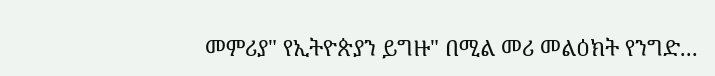መምሪያ" የኢትዮጵያን ይግዙ" በሚል መሪ መልዕክት የንግድ...